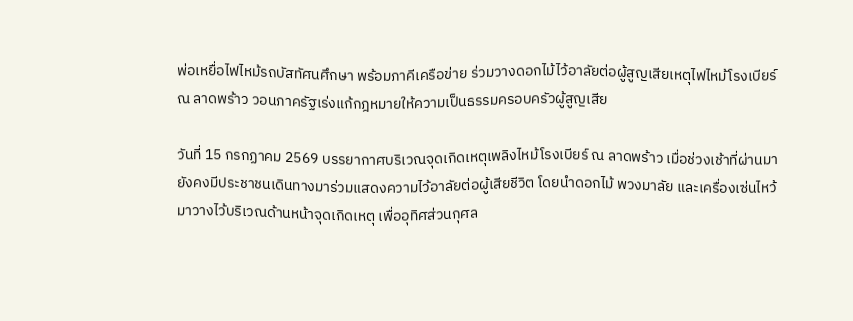พ่อเหยื่อไฟไหม้รถบัสทัศนศึกษา พร้อมภาคีเครือข่าย ร่วมวางดอกไม้ไว้อาลัยต่อผู้สูญเสียเหตุไฟไหม้โรงเบียร์ ณ ลาดพร้าว วอนภาครัฐเร่งแก้กฎหมายให้ความเป็นธรรมครอบครัวผู้สูญเสีย

วันที่ 15 กรกฏาคม 2569 บรรยากาศบริเวณจุดเกิดเหตุเพลิงไหม้โรงเบียร์ ณ ลาดพร้าว เมื่อช่วงเช้าที่ผ่านมา ยังคงมีประชาชนเดินทางมาร่วมแสดงความไว้อาลัยต่อผู้เสียชีวิต โดยนำดอกไม้ พวงมาลัย และเครื่องเซ่นไหว้มาวางไว้บริเวณด้านหน้าจุดเกิดเหตุ เพื่ออุทิศส่วนกุศล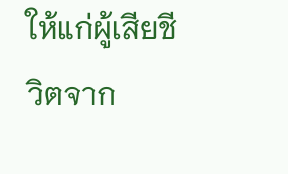ให้แก่ผู้เสียชีวิตจาก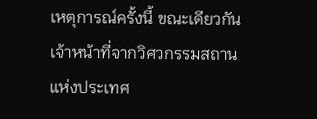เหตุการณ์ครั้งนี้ ขณะเดียวกัน เจ้าหน้าที่จากวิศวกรรมสถานแห่งประเทศ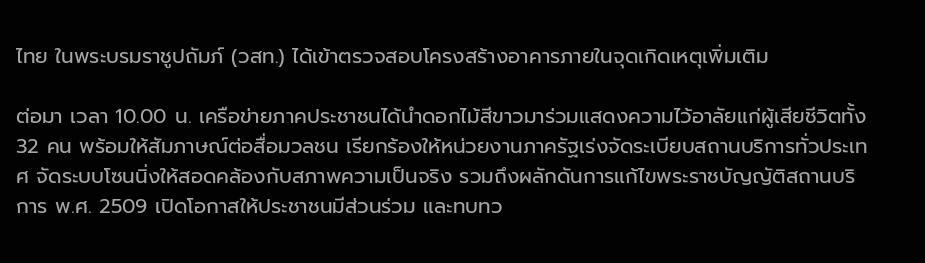ไทย ในพระบรมราชูปถัมภ์ (วสท.) ได้เข้าตรวจสอบโครงสร้างอาคารภายในจุดเกิดเหตุเพิ่มเติม

ต่อมา เวลา 10.00 น. เครือข่ายภาคประชาชนได้นำดอกไม้สีขาวมาร่วมแสดงความไว้อาลัยแก่ผู้เสียชีวิตทั้ง 32 คน พร้อมให้สัมภาษณ์ต่อสื่อมวลชน เรียกร้องให้หน่วยงานภาครัฐเร่งจัดระเบียบสถานบริการทั่วประเทศ จัดระบบโซนนิ่งให้สอดคล้องกับสภาพความเป็นจริง รวมถึงผลักดันการแก้ไขพระราชบัญญัติสถานบริการ พ.ศ. 2509 เปิดโอกาสให้ประชาชนมีส่วนร่วม และทบทว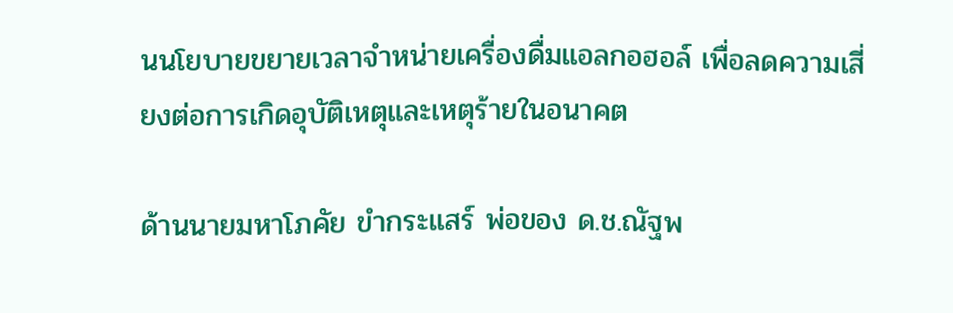นนโยบายขยายเวลาจำหน่ายเครื่องดื่มแอลกอฮอล์ เพื่อลดความเสี่ยงต่อการเกิดอุบัติเหตุและเหตุร้ายในอนาคต

ด้านนายมหาโภคัย ขำกระแสร์ พ่อของ ด.ช.ณัฐพ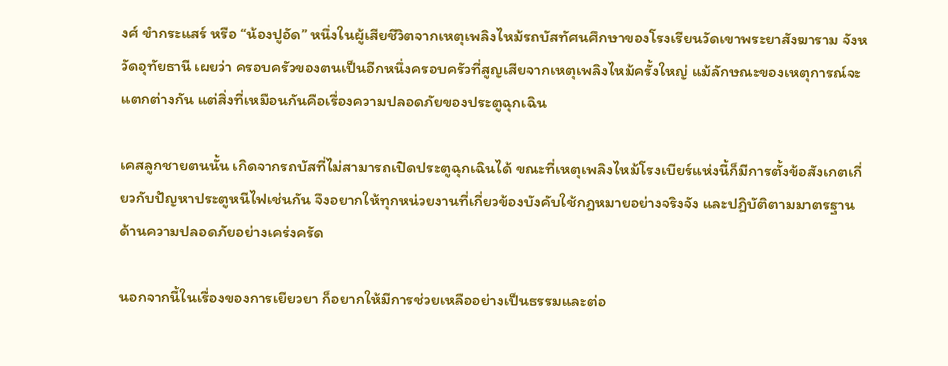งศ์ ขำกระแสร์ หรือ “น้องปูอัด” หนึ่งในผู้เสียชีวิตจากเหตุเพลิงไหม้รถบัสทัศนศึกษาของโรงเรียนวัดเขาพระยาสังฆาราม จังหวัดอุทัยธานี เผยว่า ครอบครัวของตนเป็นอีกหนึ่งครอบครัวที่สูญเสียจากเหตุเพลิงไหม้ครั้งใหญ่ แม้ลักษณะของเหตุการณ์จะแตกต่างกัน แต่สิ่งที่เหมือนกันคือเรื่องความปลอดภัยของประตูฉุกเฉิน

เคสลูกชายตนนั้น เกิดจากรถบัสที่ไม่สามารถเปิดประตูฉุกเฉินได้ ขณะที่เหตุเพลิงไหม้โรงเบียร์แห่งนี้ก็มีการตั้งข้อสังเกตเกี่ยวกับปัญหาประตูหนีไฟเช่นกัน จึงอยากให้ทุกหน่วยงานที่เกี่ยวข้องบังคับใช้กฎหมายอย่างจริงจัง และปฏิบัติตามมาตรฐานด้านความปลอดภัยอย่างเคร่งครัด

นอกจากนี้ในเรื่องของการเยียวยา ก็อยากให้มีการช่วยเหลืออย่างเป็นธรรมและต่อ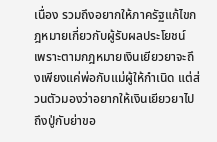เนื่อง รวมถึงอยากให้ภาครัฐแก้ไขกฎหมายเกี่ยวกับผู้รับผลประโยชน์ เพราะตามกฎหมายเงินเยียวยาจะถึงเพียงแค่พ่อกับแม่ผู้ให้กำเนิด แต่ส่วนตัวมองว่าอยากให้เงินเยียวยาไปถึงปู่กับย่าขอ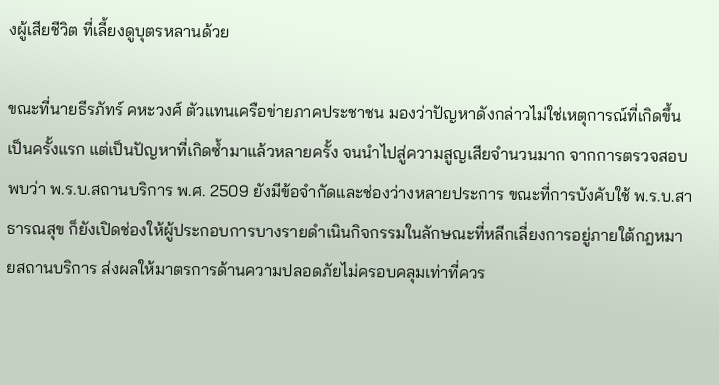งผู้เสียชีวิต ที่เลี้ยงดูบุตรหลานด้วย

ขณะที่นายธีรภัทร์ คหะวงศ์ ตัวแทนเครือข่ายภาคประชาชน มองว่าปัญหาดังกล่าวไม่ใช่เหตุการณ์ที่เกิดขึ้นเป็นครั้งแรก แต่เป็นปัญหาที่เกิดซ้ำมาแล้วหลายครั้ง จนนำไปสู่ความสูญเสียจำนวนมาก จากการตรวจสอบพบว่า พ.ร.บ.สถานบริการ พ.ศ. 2509 ยังมีข้อจำกัดและช่องว่างหลายประการ ขณะที่การบังคับใช้ พ.ร.บ.สาธารณสุข ก็ยังเปิดช่องให้ผู้ประกอบการบางรายดำเนินกิจกรรมในลักษณะที่หลีกเลี่ยงการอยู่ภายใต้กฎหมายสถานบริการ ส่งผลให้มาตรการด้านความปลอดภัยไม่ครอบคลุมเท่าที่ควร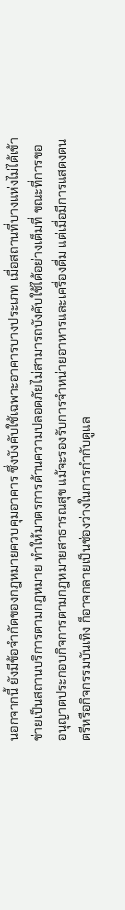นอกจากนี้ ยังมีข้อจำกัดของกฎหมายควบคุมอาคาร ซึ่งบังคับใช้เฉพาะอาคารบางประเภท เมื่อสถานที่บางแห่งไม่ได้เข้าข่ายเป็นสถานบริการตามกฎหมาย ทำให้มาตรการด้านความปลอดภัยไม่สามารถบังคับใช้ได้อย่างเต็มที่ ขณะที่การขออนุญาตประกอบกิจการตามกฎหมายสาธารณสุข แม้จะรองรับการจำหน่ายอาหารและเครื่องดื่ม แต่เมื่อมีการแสดงดนตรีหรือกิจกรรมบันเทิง ก็อาจกลายเป็นช่องว่างในการกำกับดูแล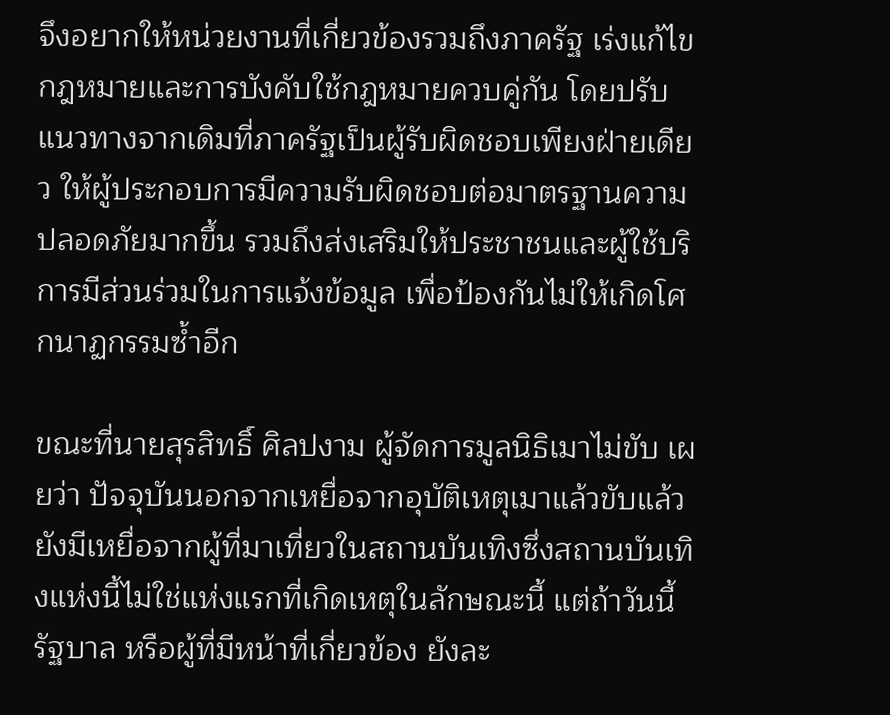จึงอยากให้หน่วยงานที่เกี่ยวข้องรวมถึงภาครัฐ เร่งแก้ไขกฎหมายและการบังคับใช้กฎหมายควบคู่กัน โดยปรับแนวทางจากเดิมที่ภาครัฐเป็นผู้รับผิดชอบเพียงฝ่ายเดียว ให้ผู้ประกอบการมีความรับผิดชอบต่อมาตรฐานความปลอดภัยมากขึ้น รวมถึงส่งเสริมให้ประชาชนและผู้ใช้บริการมีส่วนร่วมในการแจ้งข้อมูล เพื่อป้องกันไม่ให้เกิดโศกนาฏกรรมซ้ำอีก

ขณะที่นายสุรสิทธิ์ ศิลปงาม ผู้จัดการมูลนิธิเมาไม่ขับ เผยว่า ปัจจุบันนอกจากเหยื่อจากอุบัติเหตุเมาแล้วขับแล้ว ยังมีเหยื่อจากผู้ที่มาเที่ยวในสถานบันเทิงซึ่งสถานบันเทิงแห่งนี้ไม่ใช่แห่งแรกที่เกิดเหตุในลักษณะนี้ แต่ถ้าวันนี้รัฐบาล หรือผู้ที่มีหน้าที่เกี่ยวข้อง ยังละ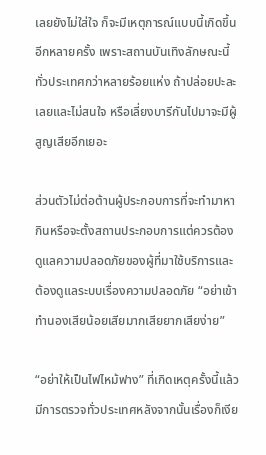เลยยังไม่ใส่ใจ ก็จะมีเหตุการณ์แบบนี้เกิดขึ้นอีกหลายครั้ง เพราะสถานบันเทิงลักษณะนี้ทั่วประเทศกว่าหลายร้อยแห่ง ถ้าปล่อยปะละเลยและไม่สนใจ หรือเลี่ยงบารีกันไปมาจะมีผู้สูญเสียอีกเยอะ

ส่วนตัวไม่ต่อต้านผู้ประกอบการที่จะทำมาหากินหรือจะตั้งสถานประกอบการแต่ควรต้องดูแลความปลอดภัยของผู้ที่มาใช้บริการและต้องดูแลระบบเรื่องความปลอดภัย “อย่าเข้าทำนองเสียน้อยเสียมากเสียยากเสียง่าย”

“อย่าให้เป็นไฟไหม้ฟาง” ที่เกิดเหตุครั้งนี้แล้วมีการตรวจทั่วประเทศหลังจากนั้นเรื่องก็เงีย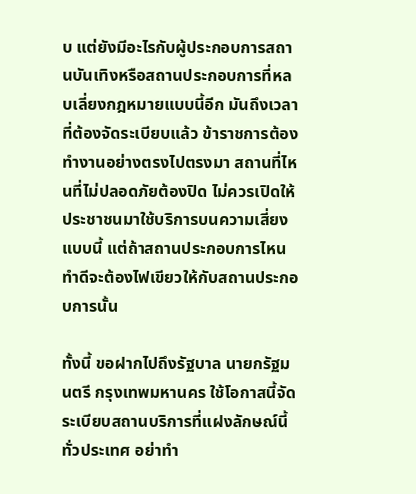บ แต่ยังมีอะไรกับผู้ประกอบการสถานบันเทิงหรือสถานประกอบการที่หลบเลี่ยงกฎหมายแบบนี้อีก มันถึงเวลาที่ต้องจัดระเบียบแล้ว ข้าราชการต้องทำงานอย่างตรงไปตรงมา สถานที่ไหนที่ไม่ปลอดภัยต้องปิด ไม่ควรเปิดให้ประชาชนมาใช้บริการบนความเสี่ยงแบบนี้ แต่ถ้าสถานประกอบการไหนทำดีจะต้องไฟเขียวให้กับสถานประกอบการนั้น

ทั้งนี้ ขอฝากไปถึงรัฐบาล นายกรัฐมนตรี กรุงเทพมหานคร ใช้โอกาสนี้จัดระเบียบสถานบริการที่แฝงลักษณ์นี้ทั่วประเทศ อย่าทำ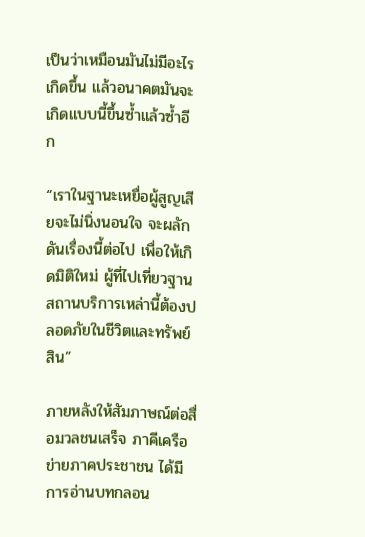เป็นว่าเหมือนมันไม่มีอะไรเกิดขึ้น แล้วอนาคตมันจะเกิดแบบนี้ขึ้นซ้ำแล้วซ้ำอีก

“เราในฐานะเหยื่อผู้สูญเสียจะไม่นิ่งนอนใจ จะผลักดันเรื่องนี้ต่อไป เพื่อให้เกิดมิติใหม่ ผู้ที่ไปเที่ยวฐานสถานบริการเหล่านี้ต้องปลอดภัยในชีวิตและทรัพย์สิน”

ภายหลังให้สัมภาษณ์ต่อสื่อมวลชนเสร็จ ภาคีเครือข่ายภาคประชาชน ได้มีการอ่านบทกลอน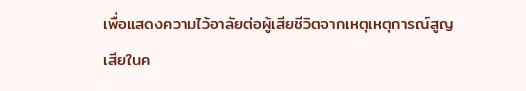เพื่อแสดงความไว้อาลัยต่อผู้เสียชีวิตจากเหตุเหตุการณ์สูญเสียในค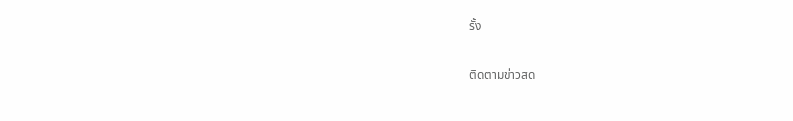รั้ง

ติดตามข่าวสด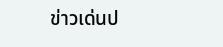ข่าวเด่นป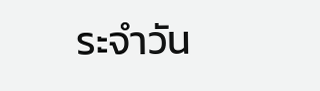ระจำวัน